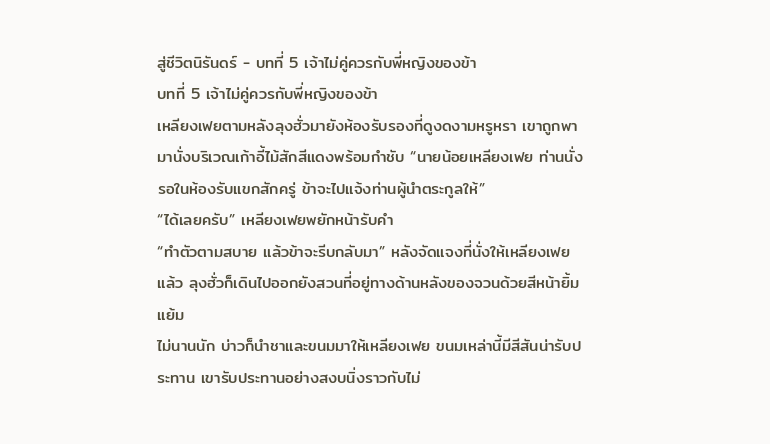สู่ชีวิตนิรันดร์ - บทที่ 5 เจ้าไม่คู่ควรกับพี่หญิงของข้า
บทที่ 5 เจ้าไม่คู่ควรกับพี่หญิงของข้า
เหลียงเฟยตามหลังลุงฮั่วมายังห้องรับรองที่ดูงดงามหรูหรา เขาถูกพามานั่งบริเวณเก้าอี้ไม้สักสีแดงพร้อมกำชับ “นายน้อยเหลียงเฟย ท่านนั่งรอในห้องรับแขกสักครู่ ข้าจะไปแจ้งท่านผู้นำตระกูลให้”
“ได้เลยครับ” เหลียงเฟยพยักหน้ารับคำ
“ทำตัวตามสบาย แล้วข้าจะรีบกลับมา” หลังจัดแจงที่นั่งให้เหลียงเฟยแล้ว ลุงฮั่วก็เดินไปออกยังสวนที่อยู่ทางด้านหลังของจวนด้วยสีหน้ายิ้มแย้ม
ไม่นานนัก บ่าวก็นำชาและขนมมาให้เหลียงเฟย ขนมเหล่านี้มีสีสันน่ารับประทาน เขารับประทานอย่างสงบนิ่งราวกับไม่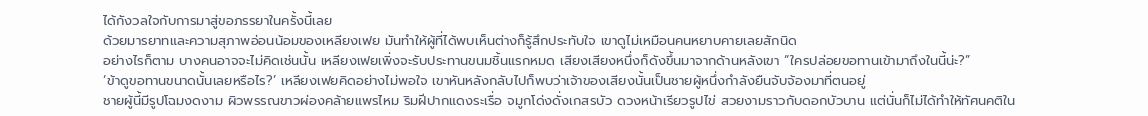ได้กังวลใจกับการมาสู่ขอภรรยาในครั้งนี้เลย
ด้วยมารยาทและความสุภาพอ่อนน้อมของเหลียงเฟย มันทำให้ผู้ที่ได้พบเห็นต่างก็รู้สึกประทับใจ เขาดูไม่เหมือนคนหยาบคายเลยสักนิด
อย่างไรก็ตาม บางคนอาจจะไม่คิดเช่นนั้น เหลียงเฟยเพิ่งจะรับประทานขนมชิ้นแรกหมด เสียงเสียงหนึ่งก็ดังขึ้นมาจากด้านหลังเขา “ใครปล่อยขอทานเข้ามาถึงในนี้น่ะ?”
‘ข้าดูขอทานขนาดนั้นเลยหรือไร?’ เหลียงเฟยคิดอย่างไม่พอใจ เขาหันหลังกลับไปก็พบว่าเจ้าของเสียงนั้นเป็นชายผู้หนึ่งกำลังยืนจับจ้องมาที่ตนอยู่
ชายผู้นี้มีรูปโฉมงดงาม ผิวพรรณขาวผ่องคล้ายแพรไหม ริมฝีปากแดงระเรื่อ จมูกโด่งดั่งเกสรบัว ดวงหน้าเรียวรูปไข่ สวยงามราวกับดอกบัวบาน แต่นั่นก็ไม่ได้ทำให้ทัศนคติใน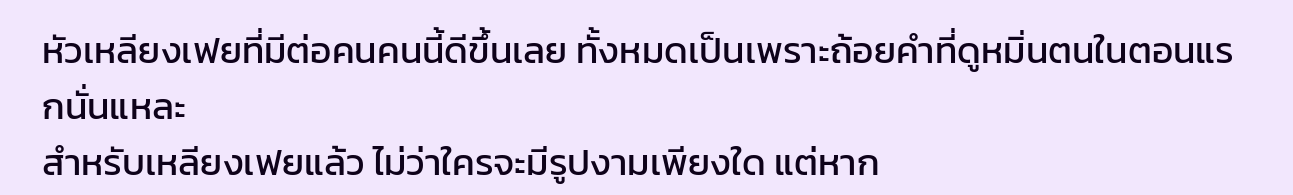หัวเหลียงเฟยที่มีต่อคนคนนี้ดีขึ้นเลย ทั้งหมดเป็นเพราะถ้อยคำที่ดูหมิ่นตนในตอนแรกนั่นแหละ
สำหรับเหลียงเฟยแล้ว ไม่ว่าใครจะมีรูปงามเพียงใด แต่หาก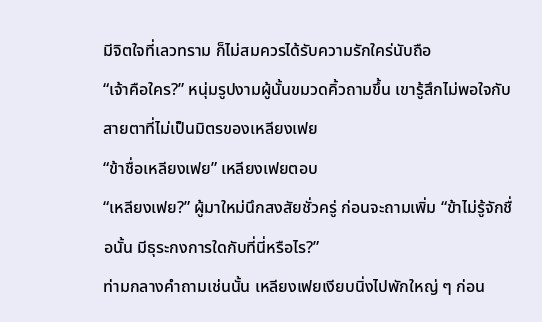มีจิตใจที่เลวทราม ก็ไม่สมควรได้รับความรักใคร่นับถือ
“เจ้าคือใคร?” หนุ่มรูปงามผู้นั้นขมวดคิ้วถามขึ้น เขารู้สึกไม่พอใจกับสายตาที่ไม่เป็นมิตรของเหลียงเฟย
“ข้าชื่อเหลียงเฟย” เหลียงเฟยตอบ
“เหลียงเฟย?” ผู้มาใหม่นึกสงสัยชั่วครู่ ก่อนจะถามเพิ่ม “ข้าไม่รู้จักชื่อนั้น มีธุระกงการใดกับที่นี่หรือไร?”
ท่ามกลางคำถามเช่นนั้น เหลียงเฟยเงียบนิ่งไปพักใหญ่ ๆ ก่อน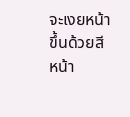จะเงยหน้าขึ้นด้วยสีหน้า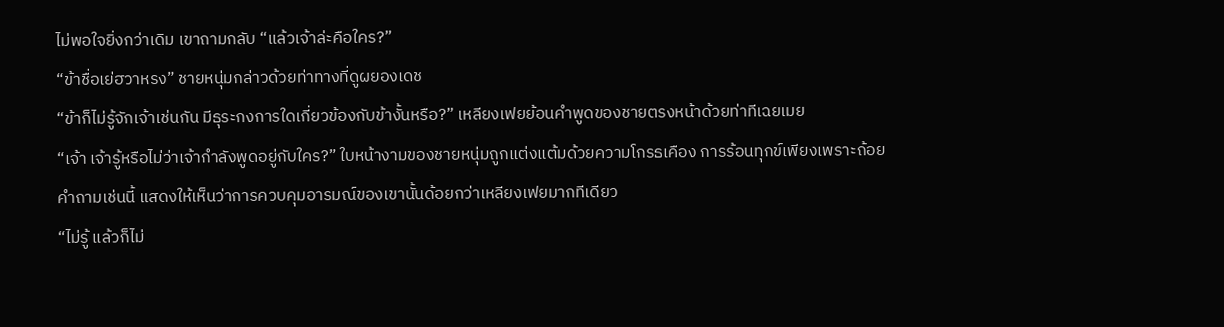ไม่พอใจยิ่งกว่าเดิม เขาถามกลับ “แล้วเจ้าล่ะคือใคร?”
“ข้าชื่อเย่ฮวาหรง” ชายหนุ่มกล่าวด้วยท่าทางที่ดูผยองเดช
“ข้าก็ไม่รู้จักเจ้าเช่นกัน มีธุระกงการใดเกี่ยวข้องกับข้างั้นหรือ?” เหลียงเฟยย้อนคำพูดของชายตรงหน้าด้วยท่าทีเฉยเมย
“เจ้า เจ้ารู้หรือไม่ว่าเจ้ากำลังพูดอยู่กับใคร?” ใบหน้างามของชายหนุ่มถูกแต่งแต้มด้วยความโกรธเคือง การร้อนทุกข์เพียงเพราะถ้อยคำถามเช่นนี้ แสดงให้เห็นว่าการควบคุมอารมณ์ของเขานั้นด้อยกว่าเหลียงเฟยมากทีเดียว
“ไม่รู้ แล้วก็ไม่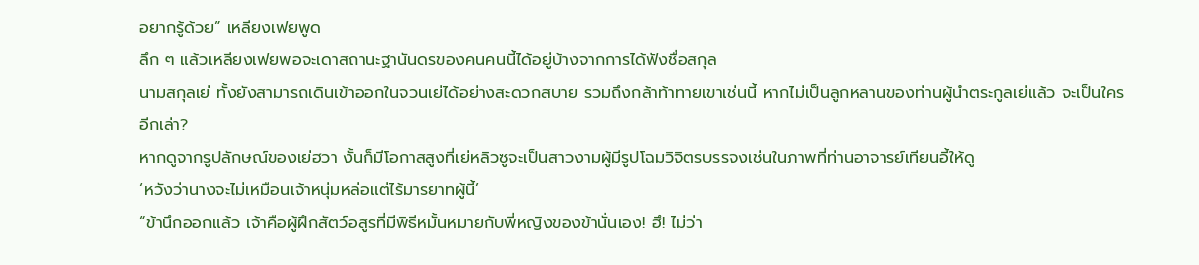อยากรู้ด้วย” เหลียงเฟยพูด
ลึก ๆ แล้วเหลียงเฟยพอจะเดาสถานะฐานันดรของคนคนนี้ได้อยู่บ้างจากการได้ฟังชื่อสกุล
นามสกุลเย่ ทั้งยังสามารถเดินเข้าออกในจวนเย่ได้อย่างสะดวกสบาย รวมถึงกล้าท้าทายเขาเช่นนี้ หากไม่เป็นลูกหลานของท่านผู้นำตระกูลเย่แล้ว จะเป็นใครอีกเล่า?
หากดูจากรูปลักษณ์ของเย่ฮวา งั้นก็มีโอกาสสูงที่เย่หลิวซูจะเป็นสาวงามผู้มีรูปโฉมวิจิตรบรรจงเช่นในภาพที่ท่านอาจารย์เทียนอี้ให้ดู
‘หวังว่านางจะไม่เหมือนเจ้าหนุ่มหล่อแต่ไร้มารยาทผู้นี้’
“ข้านึกออกแล้ว เจ้าคือผู้ฝึกสัตว์อสูรที่มีพิธีหมั้นหมายกับพี่หญิงของข้านั่นเอง! ฮึ! ไม่ว่า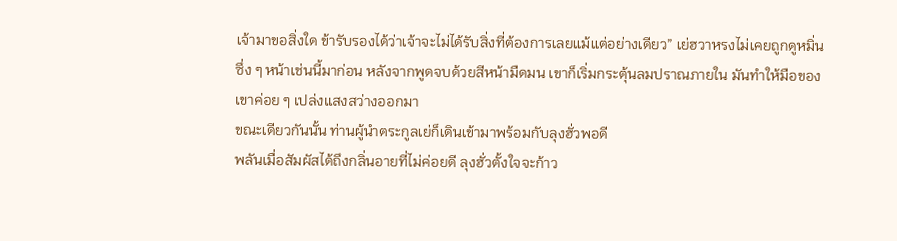เจ้ามาขอสิ่งใด ข้ารับรองได้ว่าเจ้าจะไม่ได้รับสิ่งที่ต้องการเลยแม้แต่อย่างเดียว” เย่ฮวาหรงไม่เคยถูกดูหมิ่นซึ่ง ๆ หน้าเช่นนี้มาก่อน หลังจากพูดจบด้วยสีหน้ามืดมน เขาก็เริ่มกระตุ้นลมปราณภายใน มันทำให้มือของเขาค่อย ๆ เปล่งแสงสว่างออกมา
ขณะเดียวกันนั้น ท่านผู้นำตระกูลเย่ก็เดินเข้ามาพร้อมกับลุงฮั่วพอดี
พลันเมื่อสัมผัสได้ถึงกลิ่นอายที่ไม่ค่อยดี ลุงฮั่วตั้งใจจะก้าว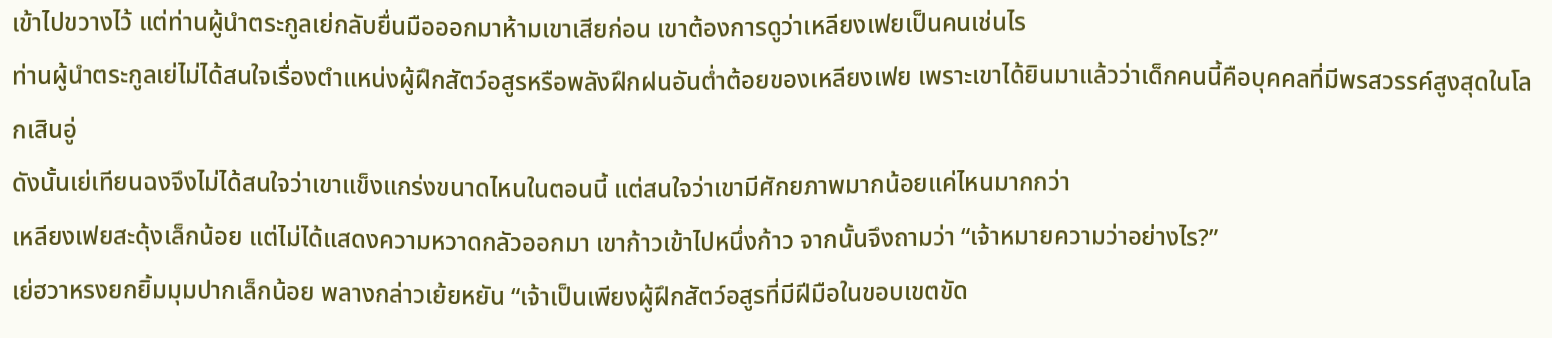เข้าไปขวางไว้ แต่ท่านผู้นำตระกูลเย่กลับยื่นมือออกมาห้ามเขาเสียก่อน เขาต้องการดูว่าเหลียงเฟยเป็นคนเช่นไร
ท่านผู้นำตระกูลเย่ไม่ได้สนใจเรื่องตำแหน่งผู้ฝึกสัตว์อสูรหรือพลังฝึกฝนอันต่ำต้อยของเหลียงเฟย เพราะเขาได้ยินมาแล้วว่าเด็กคนนี้คือบุคคลที่มีพรสวรรค์สูงสุดในโลกเสินอู่
ดังนั้นเย่เทียนฉงจึงไม่ได้สนใจว่าเขาแข็งแกร่งขนาดไหนในตอนนี้ แต่สนใจว่าเขามีศักยภาพมากน้อยแค่ไหนมากกว่า
เหลียงเฟยสะดุ้งเล็กน้อย แต่ไม่ได้แสดงความหวาดกลัวออกมา เขาก้าวเข้าไปหนึ่งก้าว จากนั้นจึงถามว่า “เจ้าหมายความว่าอย่างไร?”
เย่ฮวาหรงยกยิ้มมุมปากเล็กน้อย พลางกล่าวเย้ยหยัน “เจ้าเป็นเพียงผู้ฝึกสัตว์อสูรที่มีฝีมือในขอบเขตขัด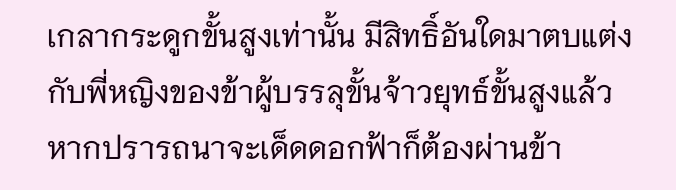เกลากระดูกขั้นสูงเท่านั้น มีสิทธิ์อันใดมาตบแต่งกับพี่หญิงของข้าผู้บรรลุขั้นจ้าวยุทธ์ขั้นสูงแล้ว หากปรารถนาจะเด็ดดอกฟ้าก็ต้องผ่านข้า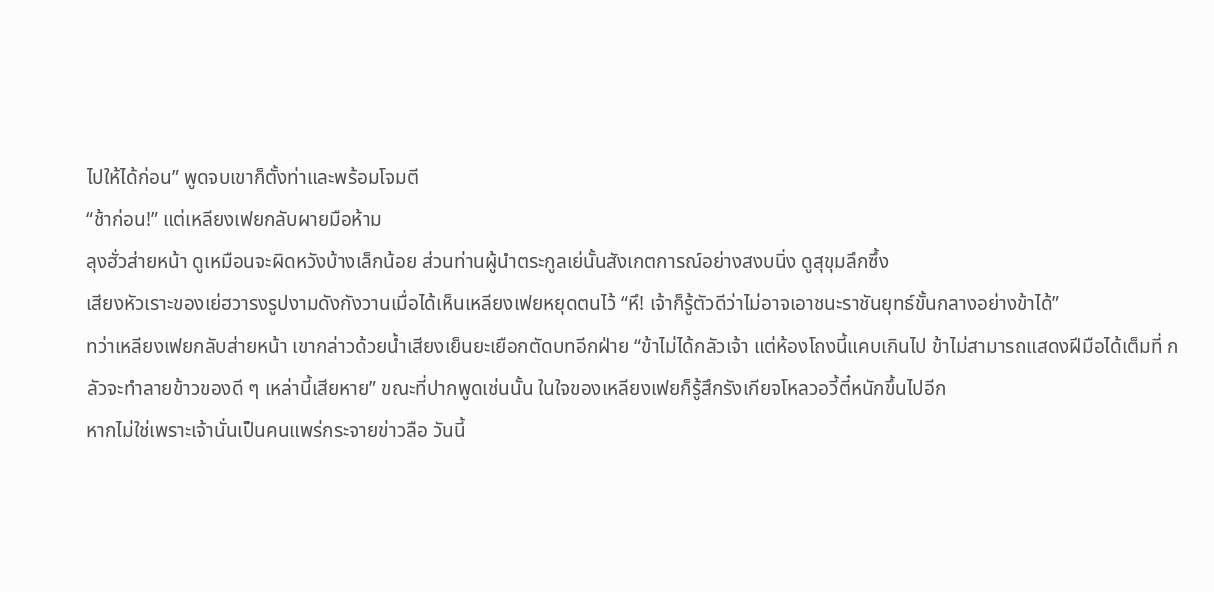ไปให้ได้ก่อน” พูดจบเขาก็ตั้งท่าและพร้อมโจมตี
“ช้าก่อน!” แต่เหลียงเฟยกลับผายมือห้าม
ลุงฮั่วส่ายหน้า ดูเหมือนจะผิดหวังบ้างเล็กน้อย ส่วนท่านผู้นำตระกูลเย่นั้นสังเกตการณ์อย่างสงบนิ่ง ดูสุขุมลึกซึ้ง
เสียงหัวเราะของเย่ฮวารงรูปงามดังกังวานเมื่อได้เห็นเหลียงเฟยหยุดตนไว้ “หึ! เจ้าก็รู้ตัวดีว่าไม่อาจเอาชนะราชันยุทธ์ขั้นกลางอย่างข้าได้”
ทว่าเหลียงเฟยกลับส่ายหน้า เขากล่าวด้วยน้ำเสียงเย็นยะเยือกตัดบทอีกฝ่าย “ข้าไม่ได้กลัวเจ้า แต่ห้องโถงนี้แคบเกินไป ข้าไม่สามารถแสดงฝีมือได้เต็มที่ กลัวจะทำลายข้าวของดี ๆ เหล่านี้เสียหาย” ขณะที่ปากพูดเช่นนั้น ในใจของเหลียงเฟยก็รู้สึกรังเกียจโหลวอวี้ตี๋หนักขึ้นไปอีก
หากไม่ใช่เพราะเจ้านั่นเป็นคนแพร่กระจายข่าวลือ วันนี้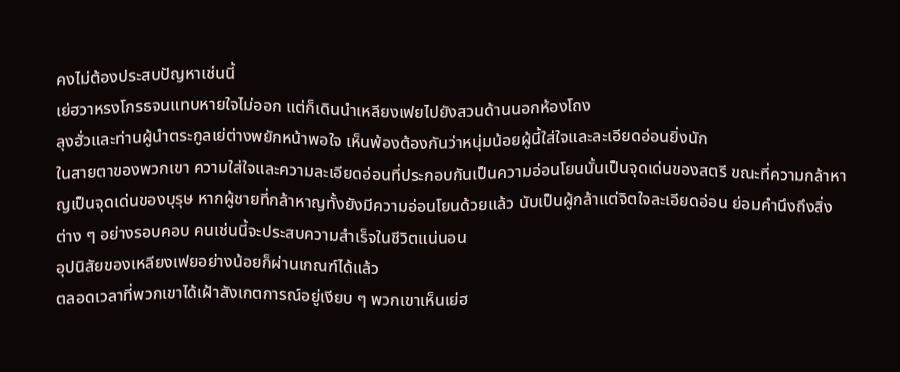คงไม่ต้องประสบปัญหาเช่นนี้
เย่ฮวาหรงโกรธจนแทบหายใจไม่ออก แต่ก็เดินนำเหลียงเฟยไปยังสวนด้านนอกห้องโถง
ลุงฮั่วและท่านผู้นำตระกูลเย่ต่างพยักหน้าพอใจ เห็นพ้องต้องกันว่าหนุ่มน้อยผู้นี้ใส่ใจและละเอียดอ่อนยิ่งนัก
ในสายตาของพวกเขา ความใส่ใจและความละเอียดอ่อนที่ประกอบกันเป็นความอ่อนโยนนั้นเป็นจุดเด่นของสตรี ขณะที่ความกล้าหาญเป็นจุดเด่นของบุรุษ หากผู้ชายที่กล้าหาญทั้งยังมีความอ่อนโยนด้วยแล้ว นับเป็นผู้กล้าแต่จิตใจละเอียดอ่อน ย่อมคำนึงถึงสิ่งต่าง ๆ อย่างรอบคอบ คนเช่นนี้จะประสบความสำเร็จในชีวิตแน่นอน
อุปนิสัยของเหลียงเฟยอย่างน้อยก็ผ่านเกณฑ์ได้แล้ว
ตลอดเวลาที่พวกเขาได้เฝ้าสังเกตการณ์อยู่เงียบ ๆ พวกเขาเห็นเย่ฮ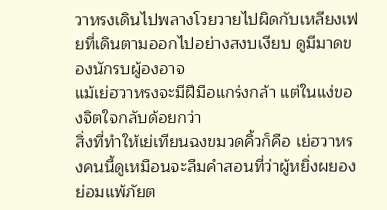วาหรงเดินไปพลางโวยวายไปผิดกับเหลียงเฟยที่เดินตามออกไปอย่างสงบเงียบ ดูมีมาดของนักรบผู้องอาจ
แม้เย่ฮวาหรงจะมีฝีมือแกร่งกล้า แต่ในแง่ของจิตใจกลับด้อยกว่า
สิ่งที่ทำให้เย่เทียนฉงขมวดคิ้วก็คือ เย่ฮวาหรงคนนี้ดูเหมือนจะลืมคำสอนที่ว่าผู้หยิ่งผยองย่อมแพ้ภัยต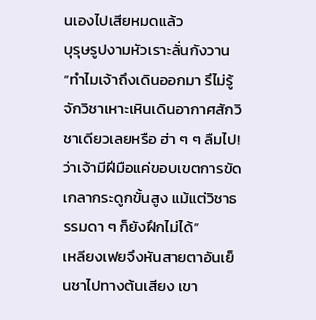นเองไปเสียหมดแล้ว
บุรุษรูปงามหัวเราะลั่นกังวาน “ทำไมเจ้าถึงเดินออกมา รึไม่รู้จักวิชาเหาะเหินเดินอากาศสักวิชาเดียวเลยหรือ ฮ่า ๆ ๆ ลืมไป! ว่าเจ้ามีฝีมือแค่ขอบเขตการขัดเกลากระดูกขั้นสูง แม้แต่วิชาธรรมดา ๆ ก็ยังฝึกไม่ได้”
เหลียงเฟยจึงหันสายตาอันเย็นชาไปทางต้นเสียง เขา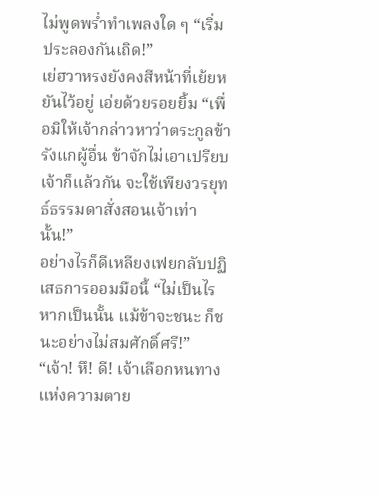ไม่พูดพร่ำทำเพลงใด ๆ “เริ่มประลองกันเถิด!”
เย่ฮวาหรงยังคงสีหน้าที่เย้ยหยันไว้อยู่ เอ่ยด้วยรอยยิ้ม “เพื่อมิให้เจ้ากล่าวหาว่าตระกูลข้ารังแกผู้อื่น ข้าจักไม่เอาเปรียบเจ้าก็แล้วกัน จะใช้เพียงวรยุทธ์ธรรมดาสั่งสอนเจ้าเท่านั้น!”
อย่างไรก็ดีเหลียงเฟยกลับปฏิเสธการออมมือนี้ “ไม่เป็นไร หากเป็นนั้น แม้ข้าจะชนะ ก็ชนะอย่างไม่สมศักดิ์ศรี!”
“เจ้า! หึ! ดี! เจ้าเลือกหนทางแห่งความตาย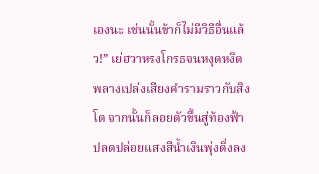เองนะ เช่นนั้นข้าก็ไม่มีวิธีอื่นแล้ว!” เย่ฮวาหรงโกรธจนหงุดหงิด พลางเปล่งเสียงคำรามราวกับสิงโต จากนั้นก็ลอยตัวขึ้นสู่ท้องฟ้า ปลดปล่อยแสงสีน้ำเงินพุ่งดิ่งลง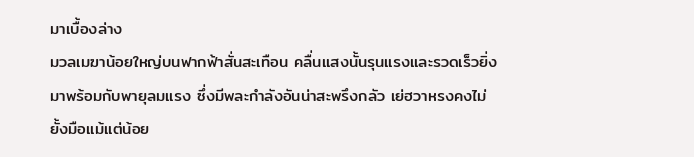มาเบื้องล่าง
มวลเมฆาน้อยใหญ่บนฟากฟ้าสั่นสะเทือน คลื่นแสงนั้นรุนแรงและรวดเร็วยิ่ง มาพร้อมกับพายุลมแรง ซึ่งมีพละกำลังอันน่าสะพรึงกลัว เย่ฮวาหรงคงไม่ยั้งมือแม้แต่น้อย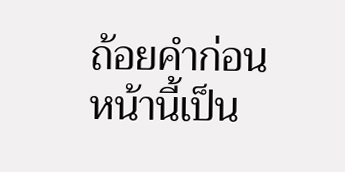ถ้อยคำก่อนหน้านี้เป็น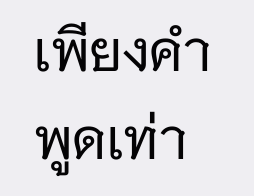เพียงคำพูดเท่า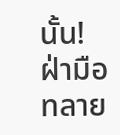นั้น!
ฝ่ามือทลาย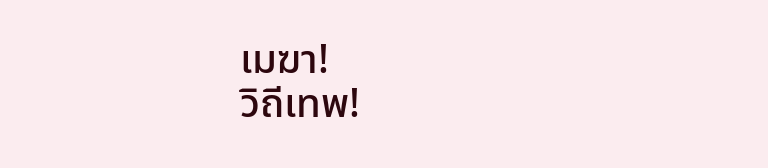เมฆา!
วิถีเทพ!